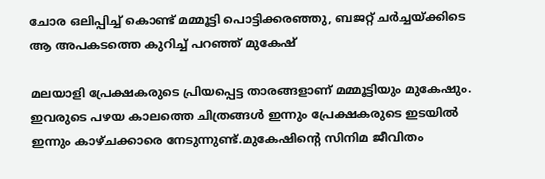ചോര ഒലിപ്പിച്ച് കൊണ്ട് മമ്മൂട്ടി പൊട്ടിക്കരഞ്ഞു, ബജറ്റ് ചര്‍ച്ചയ്ക്കിടെ ആ അപകടത്തെ കുറിച്ച് പറഞ്ഞ് മുകേഷ്

മലയാളി പ്രേക്ഷകരുടെ പ്രിയപ്പെട്ട താരങ്ങളാണ് മമ്മൂട്ടിയും മുകേഷും. ഇവരുടെ പഴയ കാലത്തെ ചിത്രങ്ങള്‍ ഇന്നും പ്രേക്ഷകരുടെ ഇടയില്‍ ഇന്നും കാഴ്ചക്കാരെ നേടുന്നുണ്ട്.മുകേഷിന്റെ സിനിമ ജീവിതം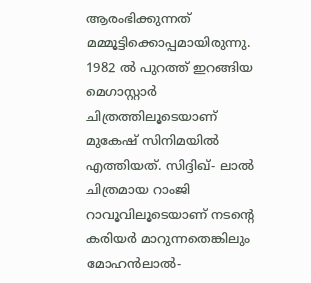ആരംഭിക്കുന്നത് മമ്മൂട്ടിക്കൊപ്പമായിരുന്നു. 1982 ല്‍ പുറത്ത് ഇറങ്ങിയ മെഗാസ്റ്റാര്‍ ചിത്രത്തിലൂടെയാണ് മുകേഷ് സിനിമയില്‍ എത്തിയത്. സിദ്ദിഖ്- ലാല്‍ ചിത്രമായ റാംജി റാവൂവിലൂടെയാണ് നടന്റെ കരിയര്‍ മാറുന്നതെങ്കിലും മോഹന്‍ലാല്‍-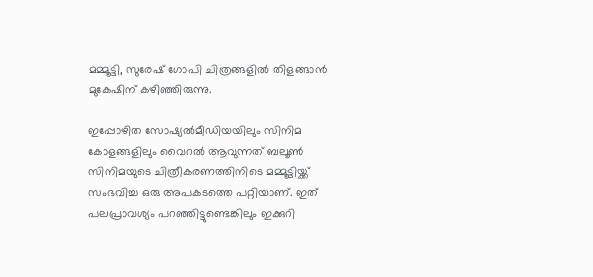മമ്മൂട്ടി, സുരേഷ് ഗോപി ചിത്രങ്ങളില്‍ തിളങ്ങാന്‍ മുകേഷിന് കഴിഞ്ഞിരുന്നു.

ഇപ്പോഴിത സോഷ്യല്‍മീഡിയയിലും സിനിമ കോളങ്ങളിലും വൈറല്‍ ആവുന്നത് ബലൂണ്‍ സിനിമയുടെ ചിത്രീകരണത്തിനിടെ മമ്മൂട്ടിയ്ക്ക് സംഭവിച്ച ഒരു അപകടത്തെ പറ്റിയാണ്. ഇത് പലപ്രാവശ്യം പറഞ്ഞിട്ടുണ്ടെങ്കിലും ഇക്കുറി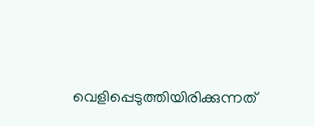വെളിപ്പെടുത്തിയിരിക്കുന്നത്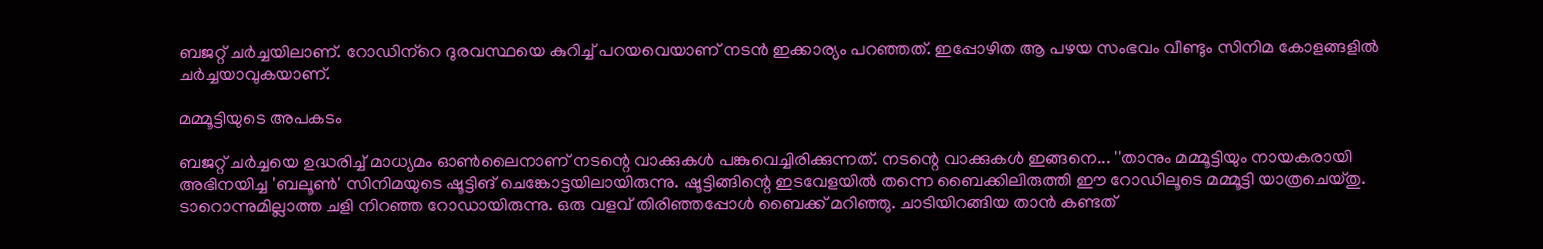ബജറ്റ് ചര്‍ച്ചയിലാണ്. റോഡിന്‌റെ ദുരവസ്ഥയെ കുറിച്ച് പറയവെയാണ് നടന്‍ ഇക്കാര്യം പറഞ്ഞത്. ഇപ്പോഴിത ആ പഴയ സംഭവം വീണ്ടും സിനിമ കോളങ്ങളില്‍ ചര്‍ച്ചയാവുകയാണ്.

മമ്മൂട്ടിയുടെ അപകടം

ബജറ്റ് ചര്‍ച്ചയെ ഉദ്ധരിച്ച് മാധ്യമം ഓണ്‍ലൈനാണ് നടന്റെ വാക്കുകള്‍ പങ്കുവെച്ചിരിക്കുന്നത്. നടന്റെ വാക്കുകള്‍ ഇങ്ങനെ... ''താനും മമ്മൂട്ടിയും നായകരായി അഭിനയിച്ച 'ബലൂണ്‍' സിനിമയുടെ ഷൂട്ടിങ് ചെങ്കോട്ടയിലായിരുന്നു. ഷൂട്ടിങ്ങിന്റെ ഇടവേളയില്‍ തന്നെ ബൈക്കിലിരുത്തി ഈ റോഡിലൂടെ മമ്മൂട്ടി യാത്രചെയ്തു. ടാറൊന്നുമില്ലാത്ത ചളി നിറഞ്ഞ റോഡായിരുന്നു. ഒരു വളവ് തിരിഞ്ഞപ്പോള്‍ ബൈക്ക് മറിഞ്ഞു. ചാടിയിറങ്ങിയ താന്‍ കണ്ടത്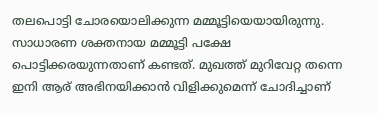തലപൊട്ടി ചോരയൊലിക്കുന്ന മമ്മൂട്ടിയെയായിരുന്നു. സാധാരണ ശക്തനായ മമ്മൂട്ടി പക്ഷേ പൊട്ടിക്കരയുന്നതാണ് കണ്ടത്. മുഖത്ത് മുറിവേറ്റ തന്നെ ഇനി ആര് അഭിനയിക്കാന്‍ വിളിക്കുമെന്ന് ചോദിച്ചാണ്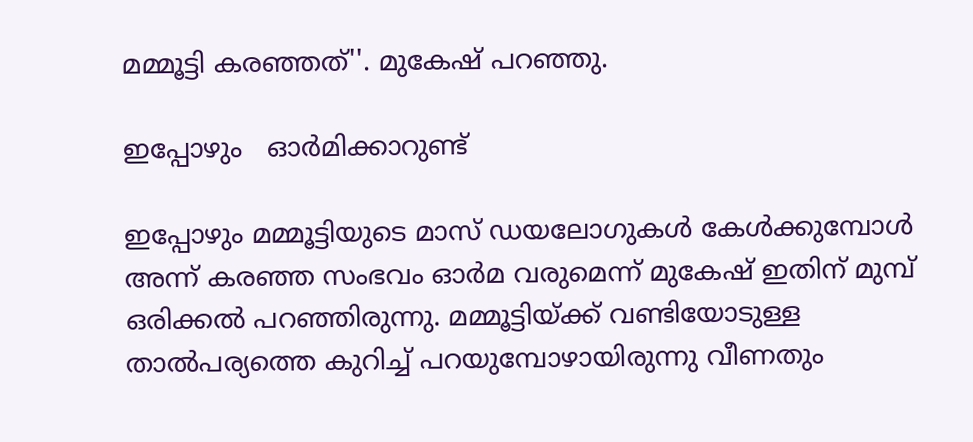മമ്മൂട്ടി കരഞ്ഞത്''. മുകേഷ് പറഞ്ഞു.

ഇപ്പോഴും   ഓര്‍മിക്കാറുണ്ട്

ഇപ്പോഴും മമ്മൂട്ടിയുടെ മാസ് ഡയലോഗുകള്‍ കേള്‍ക്കുമ്പോള്‍ അന്ന് കരഞ്ഞ സംഭവം ഓര്‍മ വരുമെന്ന് മുകേഷ് ഇതിന് മുമ്പ് ഒരിക്കല്‍ പറഞ്ഞിരുന്നു. മമ്മൂട്ടിയ്ക്ക് വണ്ടിയോടുള്ള താല്‍പര്യത്തെ കുറിച്ച് പറയുമ്പോഴായിരുന്നു വീണതും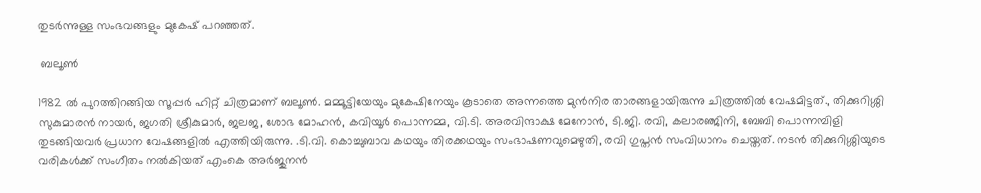തുടര്‍ന്നുള്ള സംഭവങ്ങളും മുകേഷ് പറഞ്ഞത്.

 ബലൂണ്‍

1982 ല്‍ പുറത്തിറങ്ങിയ സൂപ്പര്‍ ഹിറ്റ് ചിത്രമാണ് ബലൂണ്‍. മമ്മൂട്ടിയേയും മുകേഷിനേയും കൂടാതെ അന്നത്തെ മുന്‍നിര താരങ്ങളായിരുന്നു ചിത്രത്തില്‍ വേഷമിട്ടത്., തിക്കുറിശ്ശി സുകുമാരന്‍ നായര്‍, ജഗതി ശ്രീകുമാര്‍, ജലജ, ശോഭ മോഹന്‍, കവിയൂര്‍ പൊന്നമ്മ, വി.ടി. അരവിന്ദാക്ഷ മേനോന്‍, ടി.ജി. രവി, കലാരഞ്ജിനി, ബേബി പൊന്നമ്പിളി തുടങ്ങിയവര്‍ പ്രധാന വേഷങ്ങളില്‍ എത്തിയിരുന്നു. .ടി.വി. കൊച്ചുബാവ കഥയും തിരക്കഥയും സംഭാഷണവുമെഴുതി, രവി ഗുപ്തന്‍ സംവിധാനം ചെയ്തത്. നടന്‍ തിക്കുറിശ്ശിയുടെ വരികള്‍ക്ക് സംഗീതം നല്‍കിയത് എംകെ അര്‍ജുനന്‍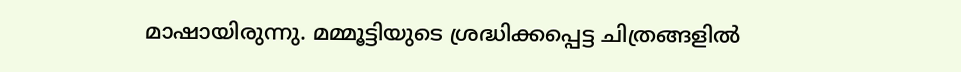മാഷായിരുന്നു. മമ്മൂട്ടിയുടെ ശ്രദ്ധിക്കപ്പെട്ട ചിത്രങ്ങളില്‍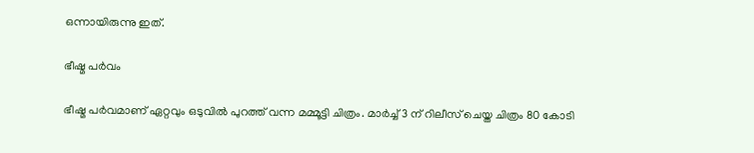ഒന്നായിരുന്നു ഇത്.

ഭീഷ്മ പര്‍വം

ഭീഷ്മ പര്‍വമാണ് ഏറ്റവും ഒടുവില്‍ പുറത്ത് വന്ന മമ്മൂട്ടി ചിത്രം. മാര്‍ച്ച് 3 ന് റിലീസ് ചെയ്ത ചിത്രം 80 കോടി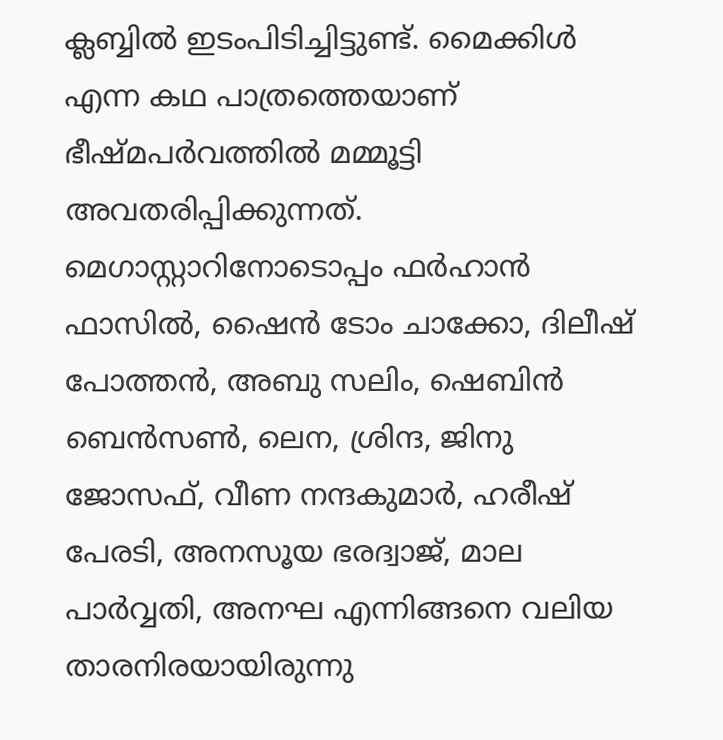ക്ലബ്ബില്‍ ഇടംപിടിച്ചിട്ടുണ്ട്. മൈക്കിള്‍ എന്ന കഥ പാത്രത്തെയാണ് ഭീഷ്മപര്‍വത്തില്‍ മമ്മൂട്ടി അവതരിപ്പിക്കുന്നത്. മെഗാസ്റ്റാറിനോടൊപ്പം ഫര്‍ഹാന്‍ ഫാസില്‍, ഷൈന്‍ ടോം ചാക്കോ, ദിലീഷ് പോത്തന്‍, അബു സലിം, ഷെബിന്‍ ബെന്‍സണ്‍, ലെന, ശ്രിന്ദ, ജിനു ജോസഫ്, വീണ നന്ദകുമാര്‍, ഹരീഷ് പേരടി, അനസൂയ ഭരദ്വാജ്, മാല പാര്‍വ്വതി, അനഘ എന്നിങ്ങനെ വലിയ താരനിരയായിരുന്നു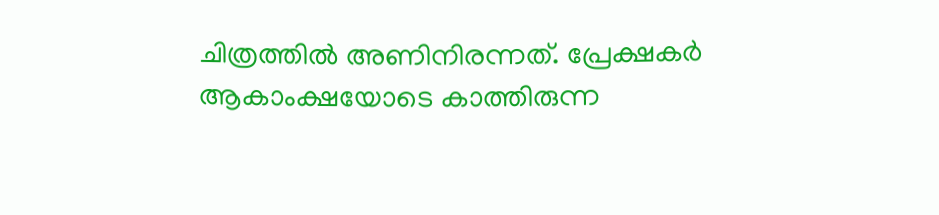ചിത്രത്തില്‍ അണിനിരന്നത്. പ്രേക്ഷകര്‍ ആകാംക്ഷയോടെ കാത്തിരുന്ന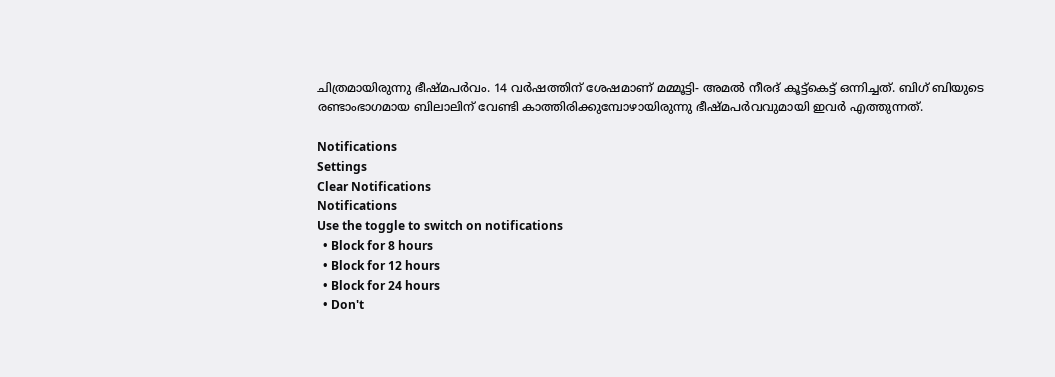ചിത്രമായിരുന്നു ഭീഷ്മപര്‍വം. 14 വര്‍ഷത്തിന് ശേഷമാണ് മമ്മൂട്ടി- അമല്‍ നീരദ് കൂട്ട്‌കെട്ട് ഒന്നിച്ചത്. ബിഗ് ബിയുടെ രണ്ടാംഭാഗമായ ബിലാലിന് വേണ്ടി കാത്തിരിക്കുമ്പോഴായിരുന്നു ഭീഷ്മപര്‍വവുമായി ഇവര്‍ എത്തുന്നത്.

Notifications
Settings
Clear Notifications
Notifications
Use the toggle to switch on notifications
  • Block for 8 hours
  • Block for 12 hours
  • Block for 24 hours
  • Don't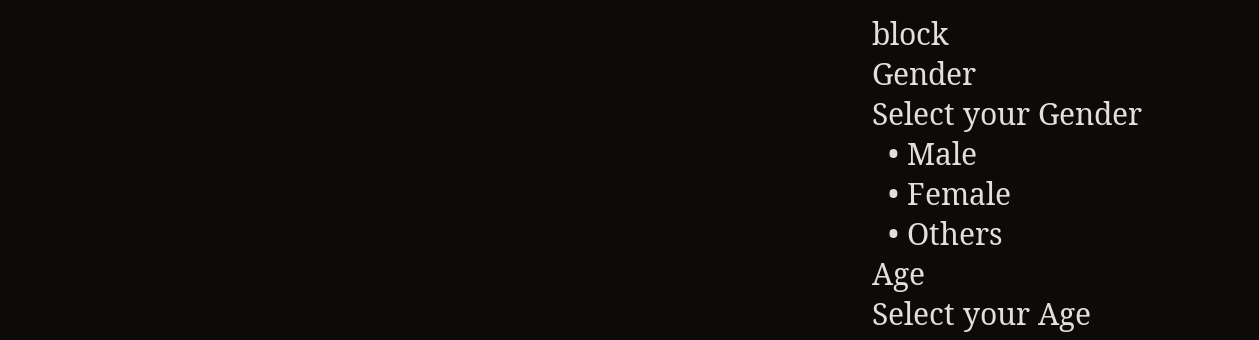block
Gender
Select your Gender
  • Male
  • Female
  • Others
Age
Select your Age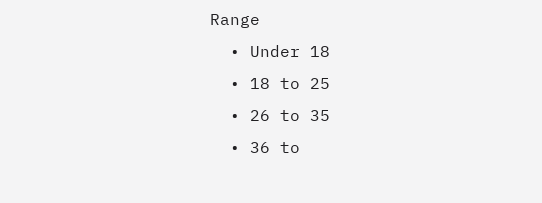Range
  • Under 18
  • 18 to 25
  • 26 to 35
  • 36 to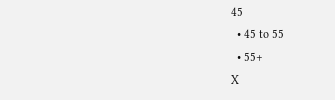45
  • 45 to 55
  • 55+
X